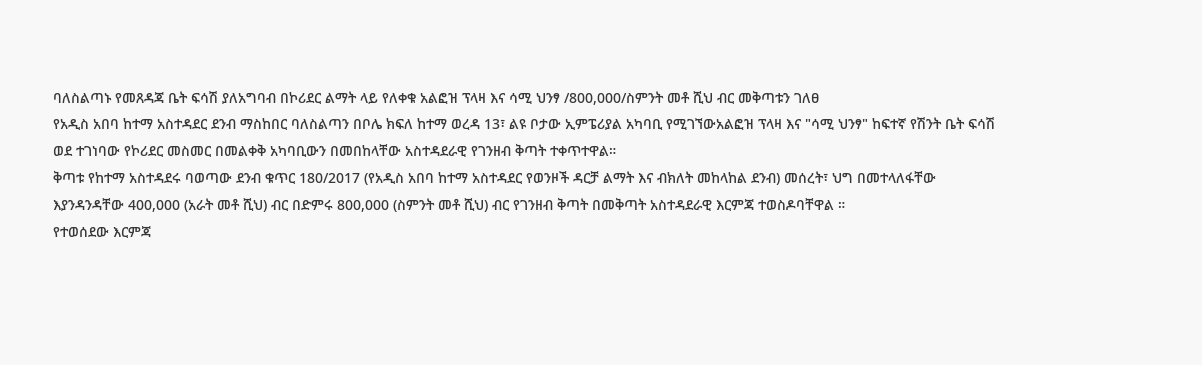ባለስልጣኑ የመጸዳጃ ቤት ፍሳሽ ያለአግባብ በኮሪደር ልማት ላይ የለቀቁ አልፎዝ ፕላዛ እና ሳሚ ህንፃ /800,000/ስምንት መቶ ሺህ ብር መቅጣቱን ገለፀ
የአዲስ አበባ ከተማ አስተዳደር ደንብ ማስከበር ባለስልጣን በቦሌ ክፍለ ከተማ ወረዳ 13፣ ልዩ ቦታው ኢምፔሪያል አካባቢ የሚገኘውአልፎዝ ፕላዛ እና "ሳሚ ህንፃ" ከፍተኛ የሽንት ቤት ፍሳሽ ወደ ተገነባው የኮሪደር መስመር በመልቀቅ አካባቢውን በመበከላቸው አስተዳደራዊ የገንዘብ ቅጣት ተቀጥተዋል።
ቅጣቱ የከተማ አስተዳደሩ ባወጣው ደንብ ቁጥር 180/2017 (የአዲስ አበባ ከተማ አስተዳደር የወንዞች ዳርቻ ልማት እና ብክለት መከላከል ደንብ) መሰረት፣ ህግ በመተላለፋቸው እያንዳንዳቸው 400,000 (አራት መቶ ሺህ) ብር በድምሩ 800,000 (ስምንት መቶ ሺህ) ብር የገንዘብ ቅጣት በመቅጣት አስተዳደራዊ እርምጃ ተወስዶባቸዋል ።
የተወሰደው እርምጃ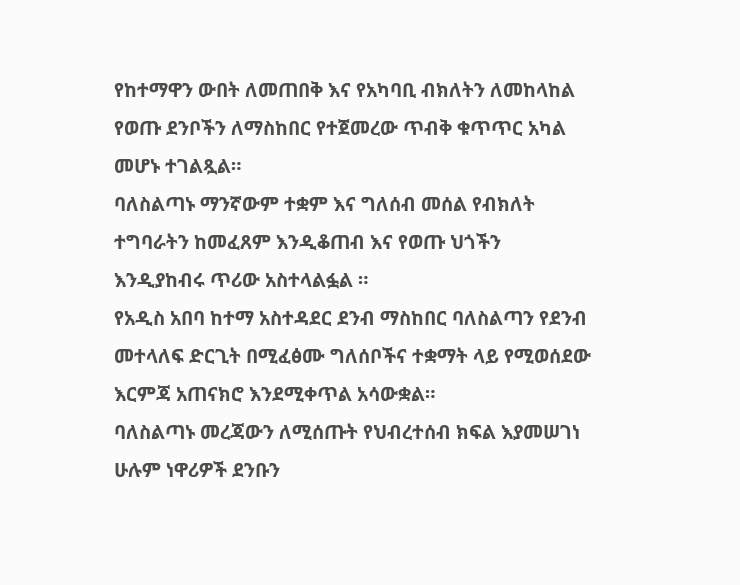የከተማዋን ውበት ለመጠበቅ እና የአካባቢ ብክለትን ለመከላከል የወጡ ደንቦችን ለማስከበር የተጀመረው ጥብቅ ቁጥጥር አካል መሆኑ ተገልጿል።
ባለስልጣኑ ማንኛውም ተቋም እና ግለሰብ መሰል የብክለት ተግባራትን ከመፈጸም እንዲቆጠብ እና የወጡ ህጎችን እንዲያከብሩ ጥሪው አስተላልፏል ።
የአዲስ አበባ ከተማ አስተዳደር ደንብ ማስከበር ባለስልጣን የደንብ መተላለፍ ድርጊት በሚፈፅሙ ግለሰቦችና ተቋማት ላይ የሚወሰደው እርምጃ አጠናክሮ እንደሚቀጥል አሳውቋል።
ባለስልጣኑ መረጃውን ለሚሰጡት የህብረተሰብ ክፍል እያመሠገነ ሁሉም ነዋሪዎች ደንቡን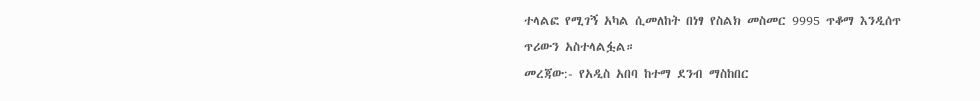ተላልፎ የሚገኝ አካል ሲመለከት በነፃ የስልክ መስመር 9995 ጥቆማ እንዲሰጥ ጥሪውን አስተላልፏል።
መረጃው:- የአዲስ አበባ ከተማ ደንብ ማስከበር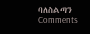ባለስልጣን
Comments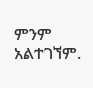ምንም አልተገኘም.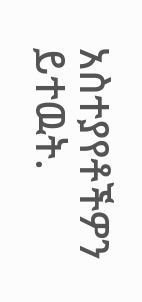አስተያየቶችዎን ይተዉት.